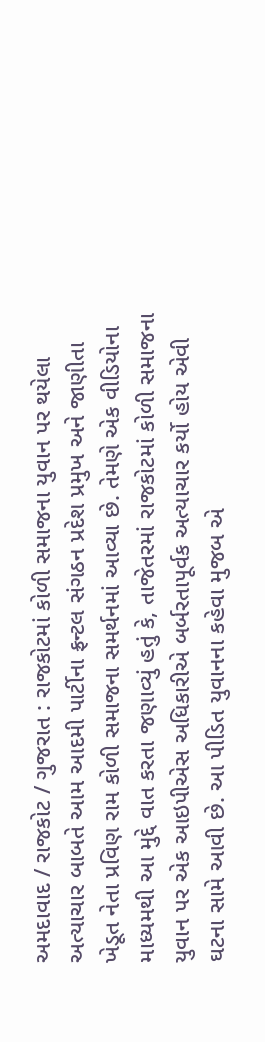અમદાવાદ / રાજકોટ / ગુજરાત : રાજકોટમાં કોળી સમાજના યુવાન પર થયેલા અત્યાચાર બાબતે આમ આદમી પાર્ટીના ફ્રન્ટલ સંગઠન પ્રદેશ પ્રમુખ અને જાણીતા ખેડૂત નેતા પ્રવિણ રામ કોળી સમાજના સમર્થનમાં આવ્યા છે. તેમણે એક વીડિયોના માધ્યમથી આ મુદ્દે વાત કરતા જણાવ્યું હતું કે, તાજેતરમાં રાજકોટમાં કોળી સમાજના યુવાન પર એક આઇપીએસ અધિકારીએ બર્બરતાપૂર્વક અત્યાચાર કર્યો હોય એવી ઘટના સામે આવી છે. આ પીડિત યુવાનના કહેવા મુજબ એ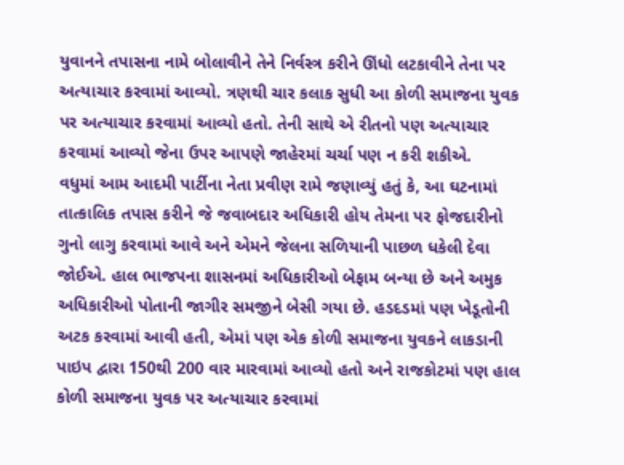યુવાનને તપાસના નામે બોલાવીને તેને નિર્વસ્ત્ર કરીને ઊંધો લટકાવીને તેના પર અત્યાચાર કરવામાં આવ્યો. ત્રણથી ચાર કલાક સુધી આ કોળી સમાજના યુવક પર અત્યાચાર કરવામાં આવ્યો હતો. તેની સાથે એ રીતનો પણ અત્યાચાર કરવામાં આવ્યો જેના ઉપર આપણે જાહેરમાં ચર્ચા પણ ન કરી શકીએ.
વધુમાં આમ આદમી પાર્ટીના નેતા પ્રવીણ રામે જણાવ્યું હતું કે, આ ઘટનામાં તાત્કાલિક તપાસ કરીને જે જવાબદાર અધિકારી હોય તેમના પર ફોજદારીનો ગુનો લાગુ કરવામાં આવે અને એમને જેલના સળિયાની પાછળ ધકેલી દેવા જોઈએ. હાલ ભાજપના શાસનમાં અધિકારીઓ બેફામ બન્યા છે અને અમુક અધિકારીઓ પોતાની જાગીર સમજીને બેસી ગયા છે. હડદડમાં પણ ખેડૂતોની અટક કરવામાં આવી હતી, એમાં પણ એક કોળી સમાજના યુવકને લાકડાની પાઇપ દ્વારા 150થી 200 વાર મારવામાં આવ્યો હતો અને રાજકોટમાં પણ હાલ કોળી સમાજના યુવક પર અત્યાચાર કરવામાં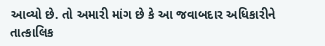આવ્યો છે. તો અમારી માંગ છે કે આ જવાબદાર અધિકારીને તાત્કાલિક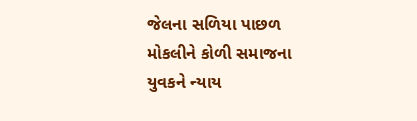જેલના સળિયા પાછળ મોકલીને કોળી સમાજના યુવકને ન્યાય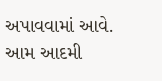અપાવવામાં આવે.
આમ આદમી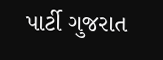પાર્ટી ગુજરાત